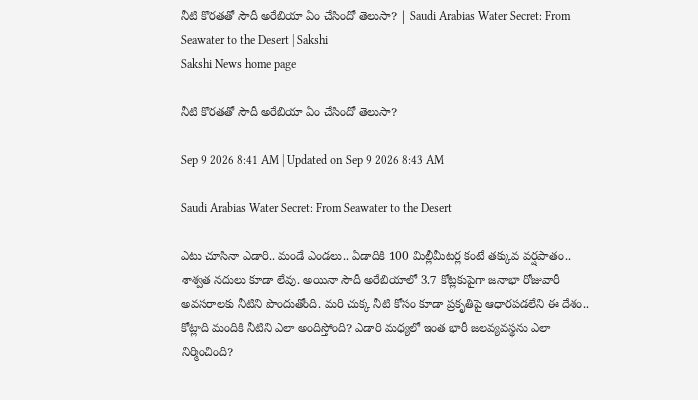నీటి కొరతతో సౌదీ అరేబియా ఏం చేసిందో తెలుసా? | Saudi Arabias Water Secret: From Seawater to the Desert | Sakshi
Sakshi News home page

నీటి కొరతతో సౌదీ అరేబియా ఏం చేసిందో తెలుసా?

Sep 9 2026 8:41 AM | Updated on Sep 9 2026 8:43 AM

Saudi Arabias Water Secret: From Seawater to the Desert

ఎటు చూసినా ఎడారి.. మండే ఎండలు.. ఏడాదికి 100 మిల్లీమీటర్ల కంటే తక్కువ వర్షపాతం.. శాశ్వత నదులు కూడా లేవు. అయినా సౌదీ అరేబియాలో 3.7 కోట్లకుపైగా జనాభా రోజువారీ అవసరాలకు నీటిని పొందుతోంది. మరి చుక్క నీటి కోసం కూడా ప్రకృతిపై ఆధారపడలేని ఈ దేశం.. కోట్లాది మందికి నీటిని ఎలా అందిస్తోంది? ఎడారి మధ్యలో ఇంత భారీ జలవ్యవస్థను ఎలా నిర్మించింది?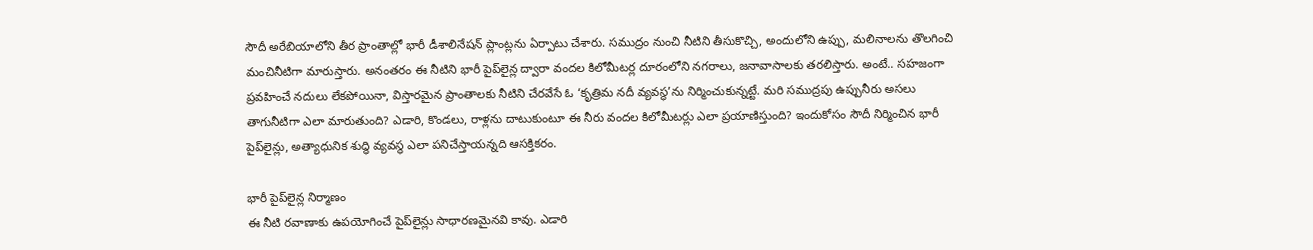సౌదీ అరేబియాలోని తీర ప్రాంతాల్లో భారీ డీశాలినేషన్‌ ప్లాంట్లను ఏర్పాటు చేశారు. సముద్రం నుంచి నీటిని తీసుకొచ్చి, అందులోని ఉప్పు, మలినాలను తొలగించి మంచినీటిగా మారుస్తారు. అనంతరం ఈ నీటిని భారీ పైప్‌లైన్ల ద్వారా వందల కిలోమీటర్ల దూరంలోని నగరాలు, జనావాసాలకు తరలిస్తారు. అంటే.. సహజంగా ప్రవహించే నదులు లేకపోయినా, విస్తారమైన ప్రాంతాలకు నీటిని చేరవేసే ఓ ‘కృత్రిమ నదీ వ్యవస్థ’ను నిర్మించుకున్నట్టే. మరి సముద్రపు ఉప్పునీరు అసలు తాగునీటిగా ఎలా మారుతుంది? ఎడారి, కొండలు, రాళ్లను దాటుకుంటూ ఈ నీరు వందల కిలోమీటర్లు ఎలా ప్రయాణిస్తుంది? ఇందుకోసం సౌదీ నిర్మించిన భారీ పైప్‌లైన్లు, అత్యాధునిక శుద్ధి వ్యవస్థ ఎలా పనిచేస్తాయన్నది ఆసక్తికరం.

భారీ పైప్‌లైన్ల నిర్మాణం
ఈ నీటి రవాణాకు ఉపయోగించే పైప్‌లైన్లు సాధారణమైనవి కావు. ఎడారి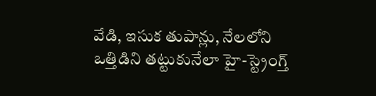వేడి, ఇసుక తుపాన్లు, నేలలోని ఒత్తిడిని తట్టుకునేలా హై-స్ట్రెంగ్త్‌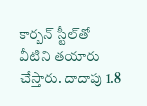కార్బన్‌ స్టీల్‌తో వీటిని తయారు చేస్తారు. దాదాపు 1.8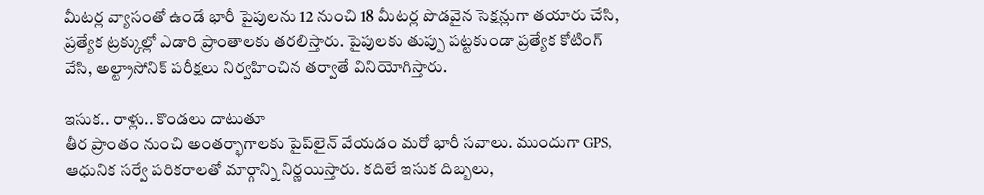మీటర్ల వ్యాసంతో ఉండే భారీ పైపులను 12 నుంచి 18 మీటర్ల పొడవైన సెక్షన్లుగా తయారు చేసి, ప్రత్యేక ట్రక్కుల్లో ఎడారి ప్రాంతాలకు తరలిస్తారు. పైపులకు తుప్పు పట్టకుండా ప్రత్యేక కోటింగ్‌ వేసి, అల్ట్రాసోనిక్‌ పరీక్షలు నిర్వహించిన తర్వాతే వినియోగిస్తారు.

ఇసుక.. రాళ్లు.. కొండలు దాటుతూ
తీర ప్రాంతం నుంచి అంతర్భాగాలకు పైప్‌లైన్‌ వేయడం మరో భారీ సవాలు. ముందుగా GPS, ఆధునిక సర్వే పరికరాలతో మార్గాన్ని నిర్ణయిస్తారు. కదిలే ఇసుక దిబ్బలు,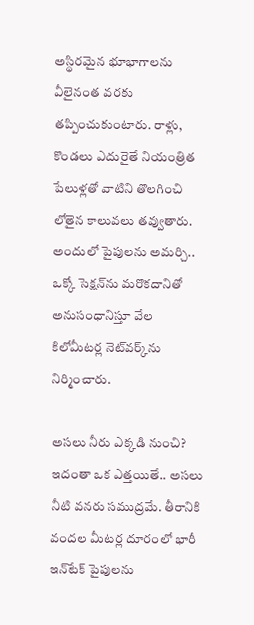అస్థిరమైన భూభాగాలను వీలైనంత వరకు తప్పించుకుంటారు. రాళ్లు, కొండలు ఎదురైతే నియంత్రిత పేలుళ్లతో వాటిని తొలగించి లోతైన కాలువలు తవ్వుతారు. అందులో పైపులను అమర్చి.. ఒక్కో సెక్షన్‌ను మరొకదానితో అనుసంధానిస్తూ వేల కిలోమీటర్ల నెట్‌వర్క్‌ను నిర్మించారు.

అసలు నీరు ఎక్కడి నుంచి?
ఇదంతా ఒక ఎత్తయితే.. అసలు నీటి వనరు సముద్రమే. తీరానికి వందల మీటర్ల దూరంలో భారీ ఇన్‌టేక్‌ పైపులను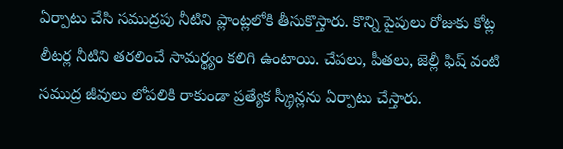ఏర్పాటు చేసి సముద్రపు నీటిని ప్లాంట్లలోకి తీసుకొస్తారు. కొన్ని పైపులు రోజుకు కోట్ల లీటర్ల నీటిని తరలించే సామర్థ్యం కలిగి ఉంటాయి. చేపలు, పీతలు, జెల్లీ ఫిష్‌ వంటి సముద్ర జీవులు లోపలికి రాకుండా ప్రత్యేక స్క్రీన్లను ఏర్పాటు చేస్తారు.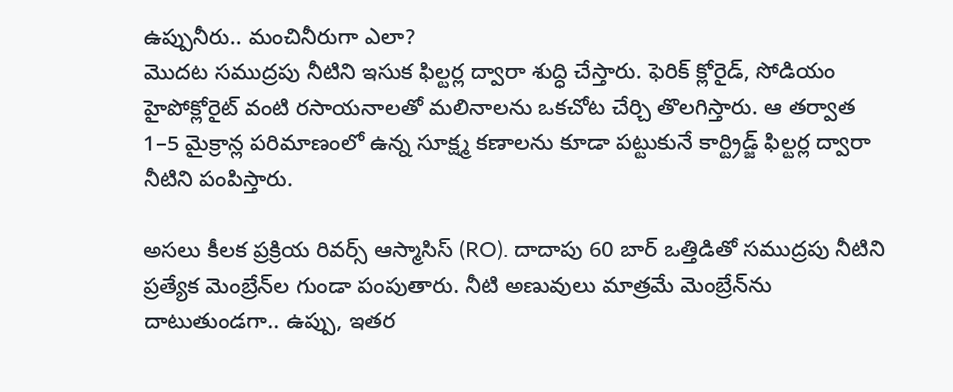ఉప్పునీరు.. మంచినీరుగా ఎలా?
మొదట సముద్రపు నీటిని ఇసుక ఫిల్టర్ల ద్వారా శుద్ధి చేస్తారు. ఫెరిక్‌ క్లోరైడ్‌, సోడియం హైపోక్లోరైట్‌ వంటి రసాయనాలతో మలినాలను ఒకచోట చేర్చి తొలగిస్తారు. ఆ తర్వాత 1–5 మైక్రాన్ల పరిమాణంలో ఉన్న సూక్ష్మ కణాలను కూడా పట్టుకునే కార్ట్రిడ్జ్‌ ఫిల్టర్ల ద్వారా నీటిని పంపిస్తారు.

అసలు కీలక ప్రక్రియ రివర్స్‌ ఆస్మాసిస్‌ (RO). దాదాపు 60 బార్‌ ఒత్తిడితో సముద్రపు నీటిని ప్రత్యేక మెంబ్రేన్‌ల గుండా పంపుతారు. నీటి అణువులు మాత్రమే మెంబ్రేన్‌ను దాటుతుండగా.. ఉప్పు, ఇతర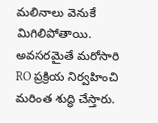మలినాలు వెనుకే మిగిలిపోతాయి. అవసరమైతే మరోసారి RO ప్రక్రియ నిర్వహించి మరింత శుద్ధి చేస్తారు.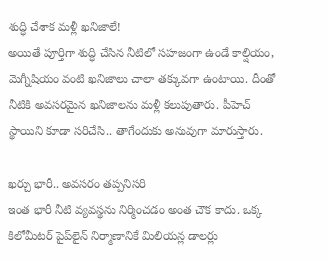శుద్ధి చేశాక మళ్లీ ఖనిజాలే!
అయితే పూర్తిగా శుద్ధి చేసిన నీటిలో సహజంగా ఉండే కాల్షియం, మెగ్నీషియం వంటి ఖనిజాలు చాలా తక్కువగా ఉంటాయి. దీంతో నీటికి అవసరమైన ఖనిజాలను మళ్లీ కలుపుతారు. పీహెచ్‌ స్థాయిని కూడా సరిచేసి.. తాగేందుకు అనువుగా మారుస్తారు.

ఖర్చు భారీ.. అవసరం తప్పనిసరి
ఇంత భారీ నీటి వ్యవస్థను నిర్మించడం అంత చౌక కాదు. ఒక్క కిలోమీటర్‌ పైప్‌లైన్‌ నిర్మాణానికే మిలియన్ల డాలర్లు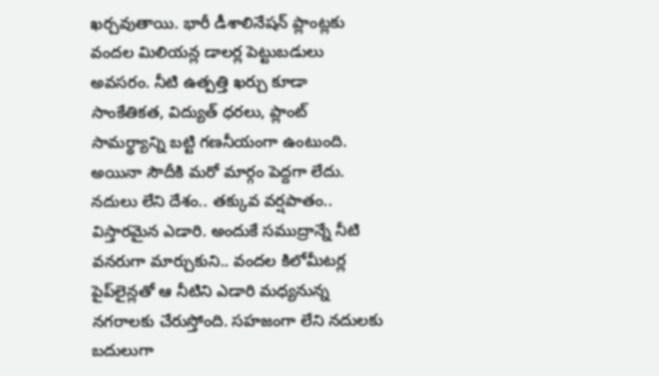ఖర్చవుతాయి. భారీ డీశాలినేషన్‌ ప్లాంట్లకు వందల మిలియన్ల డాలర్ల పెట్టుబడులు అవసరం. నీటి ఉత్పత్తి ఖర్చు కూడా సాంకేతికత, విద్యుత్‌ ధరలు, ప్లాంట్‌ సామర్థ్యాన్ని బట్టి గణనీయంగా ఉంటుంది. అయినా సౌదీకి మరో మార్గం పెద్దగా లేదు. నదులు లేని దేశం.. తక్కువ వర్షపాతం.. విస్తారమైన ఎడారి. అందుకే సముద్రాన్నే నీటి వనరుగా మార్చుకుని.. వందల కిలోమీటర్ల పైప్‌లైన్లతో ఆ నీటిని ఎడారి మధ్యనున్న నగరాలకు చేరుస్తోంది. సహజంగా లేని నదులకు బదులుగా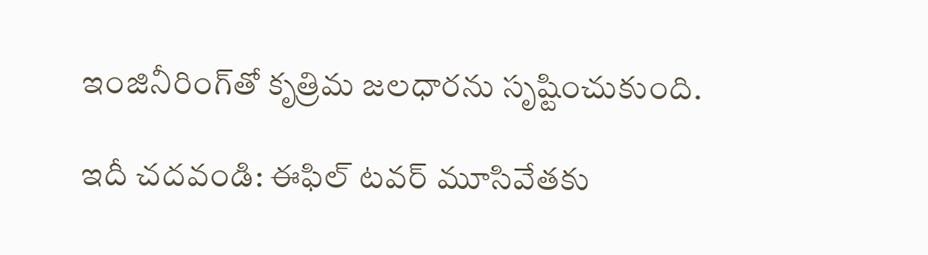ఇంజినీరింగ్‌తో కృత్రిమ జలధారను సృష్టించుకుంది.

ఇదీ చదవండి: ఈఫిల్‌ టవర్‌ మూసివేతకు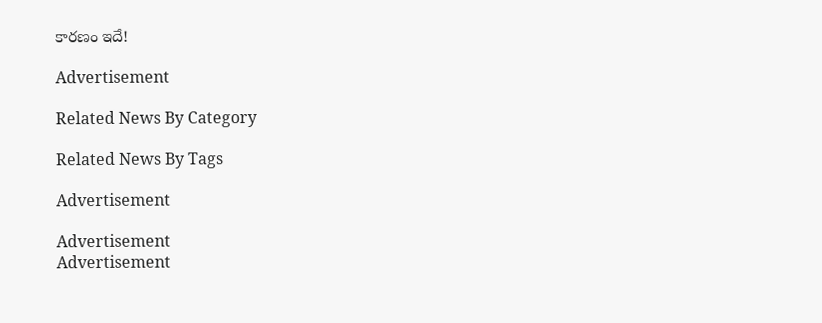కారణం ఇదే!

Advertisement

Related News By Category

Related News By Tags

Advertisement

Advertisement
Advertisement